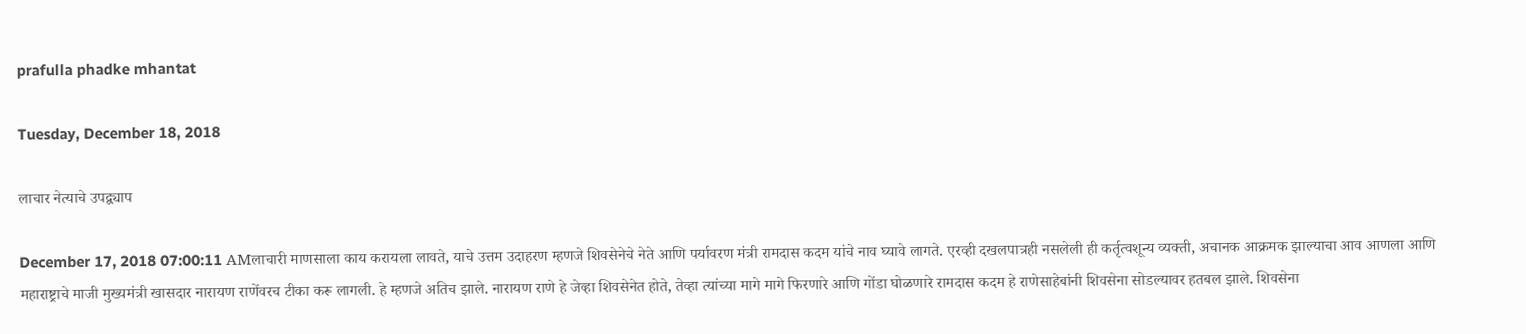prafulla phadke mhantat

Tuesday, December 18, 2018

लाचार नेत्याचे उपद्व्याप

December 17, 2018 07:00:11 AMलाचारी माणसाला काय करायला लावते, याचे उत्तम उदाहरण म्हणजे शिवसेनेचे नेते आणि पर्यावरण मंत्री रामदास कदम यांचे नाव घ्यावे लागते. एरव्ही दखलपात्रही नसलेली ही कर्तृत्वशून्य व्यक्ती, अचानक आक्रमक झाल्याचा आव आणला आणि महाराष्ट्राचे माजी मुख्यमंत्री खासदार नारायण राणेंवरच टीका करू लागली. हे म्हणजे अतिच झाले. नारायण राणे हे जेव्हा शिवसेनेत होते, तेव्हा त्यांच्या मागे मागे फिरणारे आणि गोंडा घोळणारे रामदास कदम हे राणेसाहेबांनी शिवसेना सोडल्यावर हतबल झाले. शिवसेना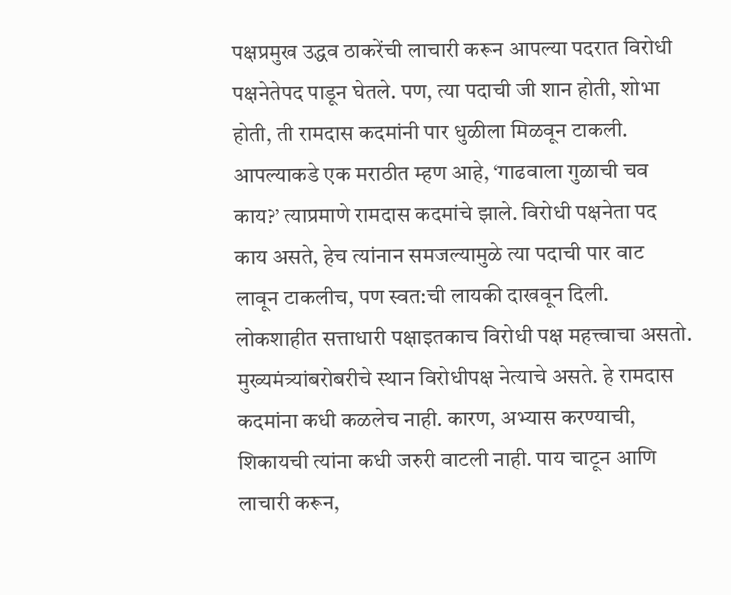पक्षप्रमुख उद्धव ठाकरेंची लाचारी करून आपल्या पदरात विरोधी पक्षनेतेपद पाडून घेतले. पण, त्या पदाची जी शान होती, शोभा होती, ती रामदास कदमांनी पार धुळीला मिळवून टाकली. आपल्याकडे एक मराठीत म्हण आहे, ‘गाढवाला गुळाची चव काय?’ त्याप्रमाणे रामदास कदमांचे झाले. विरोधी पक्षनेता पद काय असते, हेच त्यांनान समजल्यामुळे त्या पदाची पार वाट लावून टाकलीच, पण स्वत:ची लायकी दाखवून दिली. लोकशाहीत सत्ताधारी पक्षाइतकाच विरोधी पक्ष महत्त्वाचा असतो. मुख्यमंत्र्यांबरोबरीचे स्थान विरोधीपक्ष नेत्याचे असते. हे रामदास कदमांना कधी कळलेच नाही. कारण, अभ्यास करण्याची, शिकायची त्यांना कधी जरुरी वाटली नाही. पाय चाटून आणि लाचारी करून,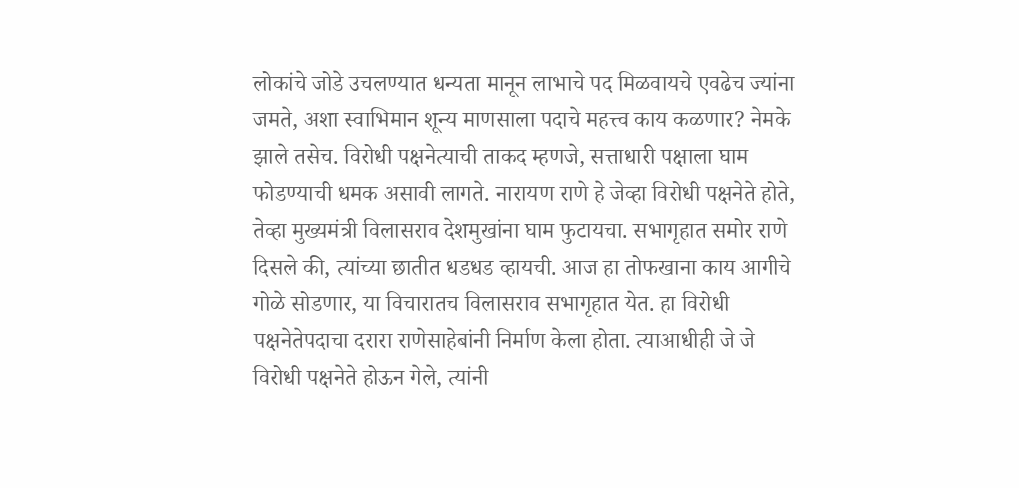लोकांचे जोडे उचलण्यात धन्यता मानून लाभाचे पद मिळवायचे एवढेच ज्यांना जमते, अशा स्वाभिमान शून्य माणसाला पदाचे महत्त्व काय कळणार? नेमके झाले तसेच. विरोधी पक्षनेत्याची ताकद म्हणजे, सत्ताधारी पक्षाला घाम फोडण्याची धमक असावी लागते. नारायण राणे हे जेव्हा विरोधी पक्षनेते होते, तेव्हा मुख्यमंत्री विलासराव देशमुखांना घाम फुटायचा. सभागृहात समोर राणे दिसले की, त्यांच्या छातीत धडधड व्हायची. आज हा तोफखाना काय आगीचे गोळे सोडणार, या विचारातच विलासराव सभागृहात येत. हा विरोधी पक्षनेतेपदाचा दरारा राणेसाहेबांनी निर्माण केला होता. त्याआधीही जे जे विरोधी पक्षनेते होऊन गेले, त्यांनी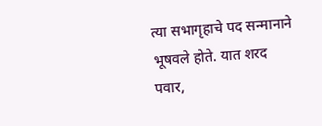त्या सभागृहाचे पद सन्मानाने भूषवले होते. यात शरद पवार,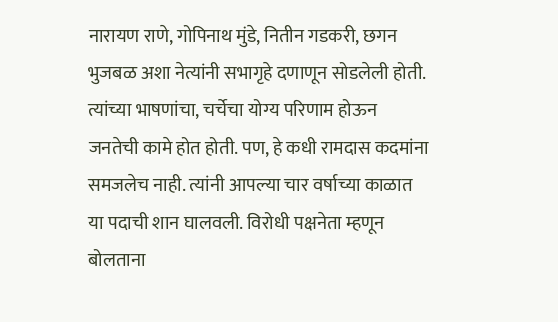नारायण राणे, गोपिनाथ मुंडे, नितीन गडकरी, छगन भुजबळ अशा नेत्यांनी सभागृहे दणाणून सोडलेली होती. त्यांच्या भाषणांचा, चर्चेचा योग्य परिणाम होऊन जनतेची कामे होत होती. पण, हे कधी रामदास कदमांना समजलेच नाही. त्यांनी आपल्या चार वर्षाच्या काळात या पदाची शान घालवली. विरोधी पक्षनेता म्हणून बोलताना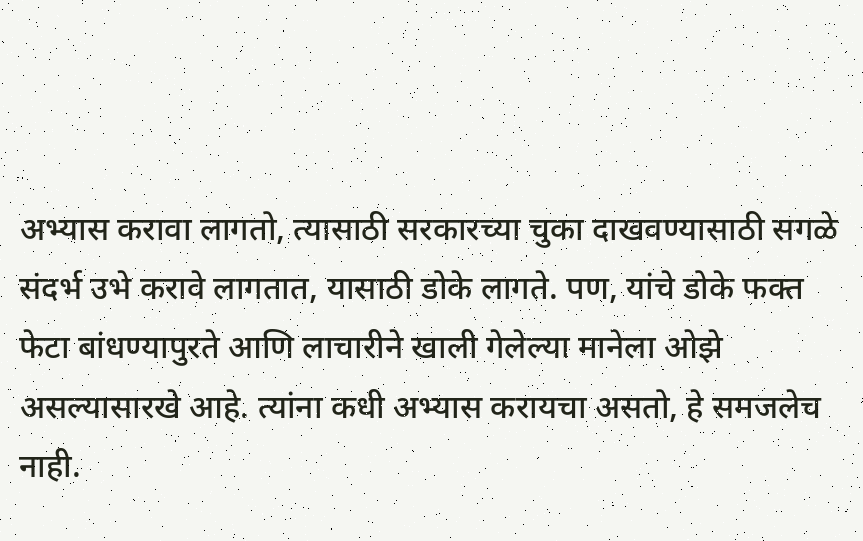अभ्यास करावा लागतो, त्यासाठी सरकारच्या चुका दाखवण्यासाठी सगळे संदर्भ उभे करावे लागतात, यासाठी डोके लागते. पण, यांचे डोके फक्त फेटा बांधण्यापुरते आणि लाचारीने खाली गेलेल्या मानेला ओझे असल्यासारखे आहे. त्यांना कधी अभ्यास करायचा असतो, हे समजलेच नाही.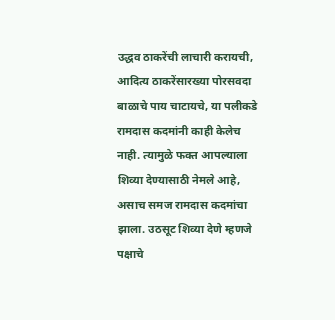उद्धव ठाकरेंची लाचारी करायची, आदित्य ठाकरेंसारख्या पोरसवदा बाळाचे पाय चाटायचे, या पलीकडे रामदास कदमांनी काही केलेच नाही. त्यामुळे फक्त आपल्याला शिव्या देण्यासाठी नेमले आहे, असाच समज रामदास कदमांचा झाला. उठसूट शिव्या देणे म्हणजे पक्षाचे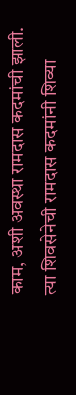काम, अशी अवस्था रामदास कदमांची झाली. त्या शिवसेनेची रामदास कदमांनी शिव्या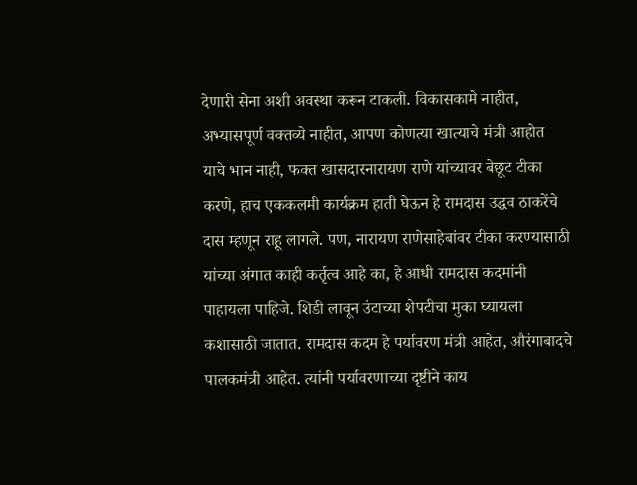देणारी सेना अशी अवस्था करून टाकली. विकासकामे नाहीत, अभ्यासपूर्ण वक्तव्ये नाहीत, आपण कोणत्या खात्याचे मंत्री आहोत याचे भान नाही, फक्त खासदारनारायण राणे यांच्यावर बेछूट टीका करणे, हाच एककलमी कार्यक्रम हाती घेऊन हे रामदास उद्धव ठाकरेंचे दास म्हणून राहू लागले. पण, नारायण राणेसाहेबांवर टीका करण्यासाठी यांच्या अंगात काही कर्तृत्व आहे का, हे आधी रामदास कदमांनी पाहायला पाहिजे. शिडी लावून उंटाच्या शेपटीचा मुका घ्यायला कशासाठी जातात. रामदास कदम हे पर्यावरण मंत्री आहेत, औरंगाबादचे पालकमंत्री आहेत. त्यांनी पर्यावरणाच्या दृष्टीने काय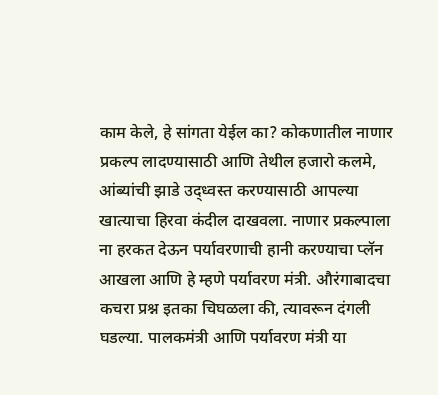काम केले, हे सांगता येईल का? कोकणातील नाणार प्रकल्प लादण्यासाठी आणि तेथील हजारो कलमे, आंब्यांची झाडे उद्ध्वस्त करण्यासाठी आपल्या खात्याचा हिरवा कंदील दाखवला. नाणार प्रकल्पाला ना हरकत देऊन पर्यावरणाची हानी करण्याचा प्लॅन आखला आणि हे म्हणे पर्यावरण मंत्री. औरंगाबादचा कचरा प्रश्न इतका चिघळला की, त्यावरून दंगली घडल्या. पालकमंत्री आणि पर्यावरण मंत्री या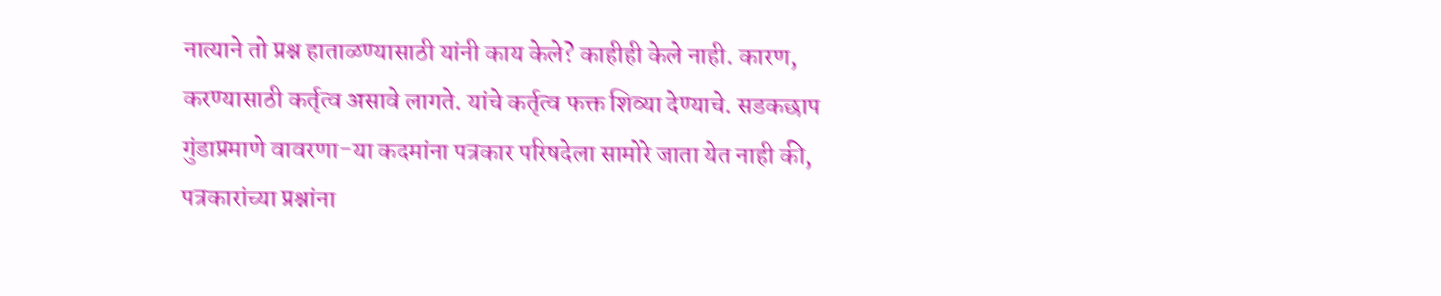नात्याने तो प्रश्न हाताळण्यासाठी यांनी काय केले? काहीही केले नाही. कारण, करण्यासाठी कर्तृत्व असावे लागते. यांचे कर्तृत्व फक्त शिव्या देण्याचे. सडकछाप गुंडाप्रमाणे वावरणा-या कदमांना पत्रकार परिषदेला सामोरे जाता येत नाही की, पत्रकारांच्या प्रश्नांना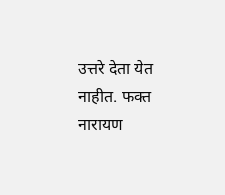उत्तरे देता येत नाहीत. फक्त नारायण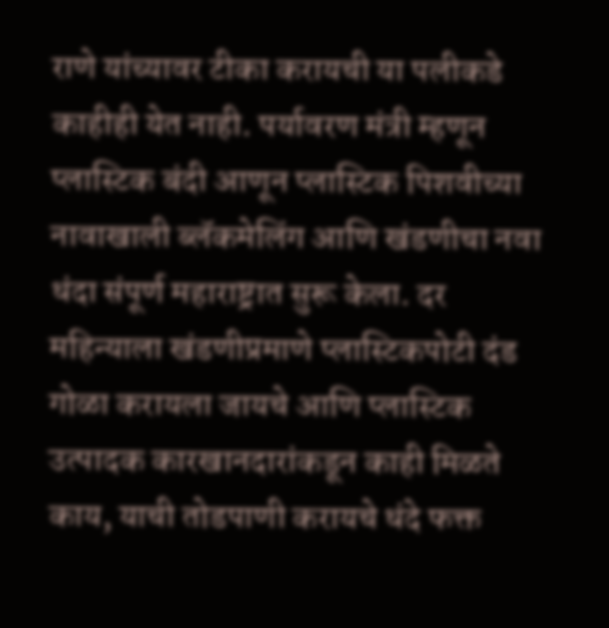राणे यांच्यावर टीका करायची या पलीकडे काहीही येत नाही. पर्यावरण मंत्री म्हणून प्लास्टिक बंदी आणून प्लास्टिक पिशवीच्या नावाखाली ब्लॅकमेलिंग आणि खंडणीचा नवा धंदा संपूर्ण महाराष्ट्रात सुरू केला. दर महिन्याला खंडणीप्रमाणे प्लास्टिकपोटी दंड गोळा करायला जायचे आणि प्लास्टिक उत्पादक कारखानदारांकडून काही मिळते काय, याची तोडपाणी करायचे धंदे फक्त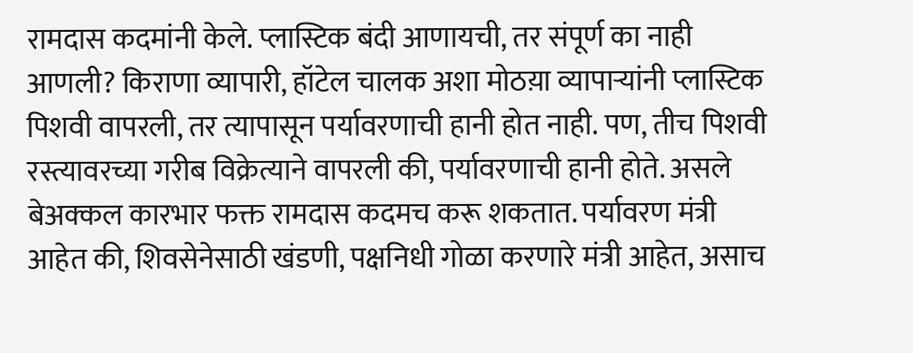रामदास कदमांनी केले. प्लास्टिक बंदी आणायची, तर संपूर्ण का नाही आणली? किराणा व्यापारी, हॉटेल चालक अशा मोठय़ा व्यापाऱ्यांनी प्लास्टिक पिशवी वापरली, तर त्यापासून पर्यावरणाची हानी होत नाही. पण, तीच पिशवी रस्त्यावरच्या गरीब विक्रेत्याने वापरली की, पर्यावरणाची हानी होते. असले बेअक्कल कारभार फक्त रामदास कदमच करू शकतात. पर्यावरण मंत्री आहेत की, शिवसेनेसाठी खंडणी, पक्षनिधी गोळा करणारे मंत्री आहेत, असाच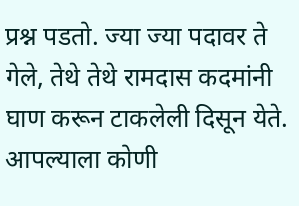प्रश्न पडतो. ज्या ज्या पदावर ते गेले, तेथे तेथे रामदास कदमांनी घाण करून टाकलेली दिसून येते. आपल्याला कोणी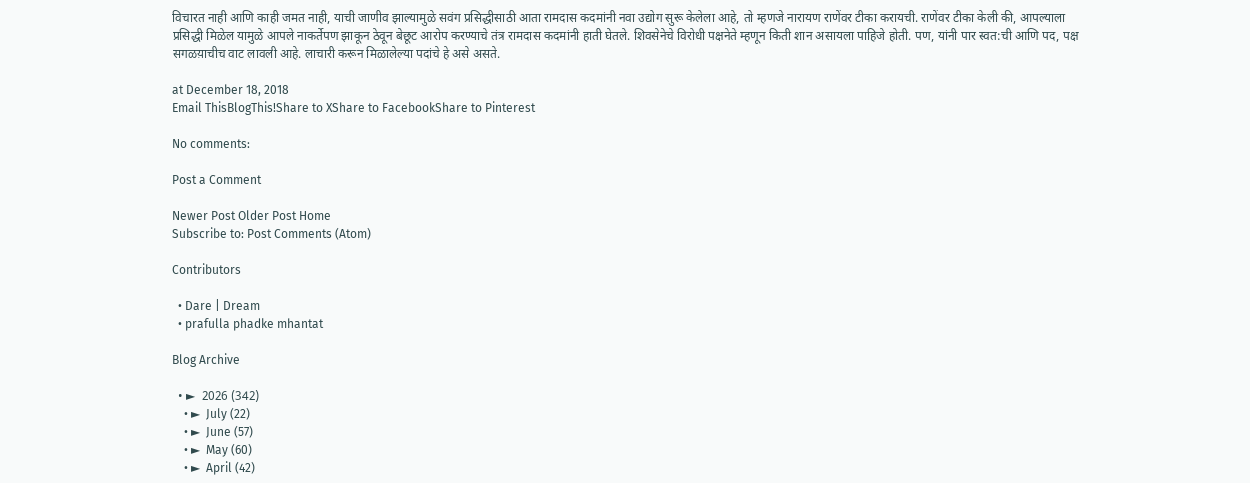विचारत नाही आणि काही जमत नाही, याची जाणीव झाल्यामुळे सवंग प्रसिद्धीसाठी आता रामदास कदमांनी नवा उद्योग सुरू केलेला आहे, तो म्हणजे नारायण राणेंवर टीका करायची. राणेंवर टीका केली की, आपल्याला प्रसिद्धी मिळेल यामुळे आपले नाकर्तेपण झाकून ठेवून बेछूट आरोप करण्याचे तंत्र रामदास कदमांनी हाती घेतले. शिवसेनेचे विरोधी पक्षनेते म्हणून किती शान असायला पाहिजे होती. पण, यांनी पार स्वत:ची आणि पद, पक्ष सगळय़ाचीच वाट लावली आहे. लाचारी करून मिळालेल्या पदांचे हे असे असते.

at December 18, 2018
Email ThisBlogThis!Share to XShare to FacebookShare to Pinterest

No comments:

Post a Comment

Newer Post Older Post Home
Subscribe to: Post Comments (Atom)

Contributors

  • Dare | Dream
  • prafulla phadke mhantat

Blog Archive

  • ►  2026 (342)
    • ►  July (22)
    • ►  June (57)
    • ►  May (60)
    • ►  April (42)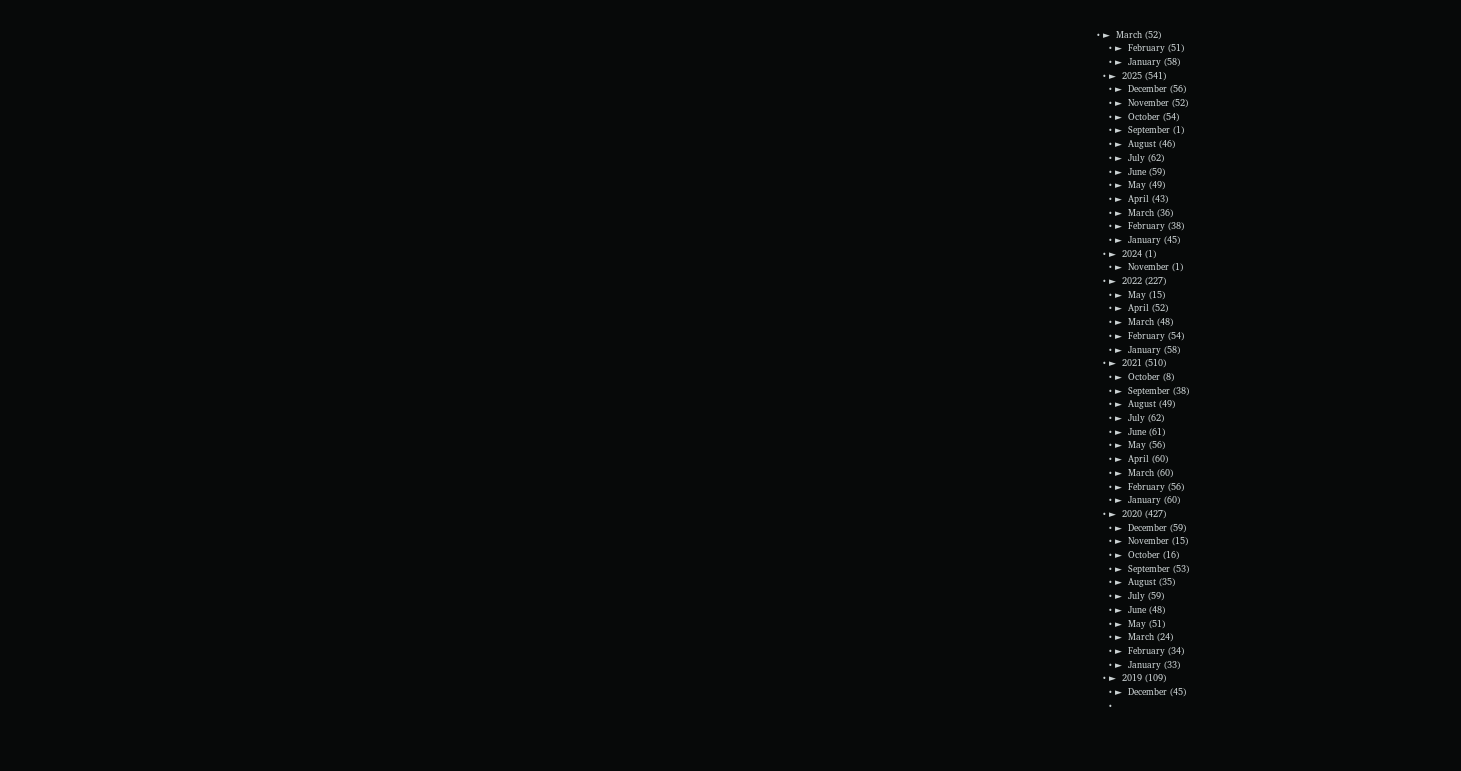• ►  March (52)
    • ►  February (51)
    • ►  January (58)
  • ►  2025 (541)
    • ►  December (56)
    • ►  November (52)
    • ►  October (54)
    • ►  September (1)
    • ►  August (46)
    • ►  July (62)
    • ►  June (59)
    • ►  May (49)
    • ►  April (43)
    • ►  March (36)
    • ►  February (38)
    • ►  January (45)
  • ►  2024 (1)
    • ►  November (1)
  • ►  2022 (227)
    • ►  May (15)
    • ►  April (52)
    • ►  March (48)
    • ►  February (54)
    • ►  January (58)
  • ►  2021 (510)
    • ►  October (8)
    • ►  September (38)
    • ►  August (49)
    • ►  July (62)
    • ►  June (61)
    • ►  May (56)
    • ►  April (60)
    • ►  March (60)
    • ►  February (56)
    • ►  January (60)
  • ►  2020 (427)
    • ►  December (59)
    • ►  November (15)
    • ►  October (16)
    • ►  September (53)
    • ►  August (35)
    • ►  July (59)
    • ►  June (48)
    • ►  May (51)
    • ►  March (24)
    • ►  February (34)
    • ►  January (33)
  • ►  2019 (109)
    • ►  December (45)
    •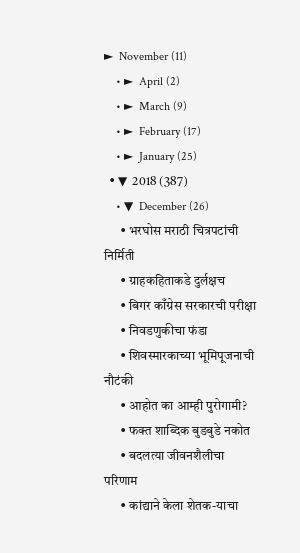►  November (11)
    • ►  April (2)
    • ►  March (9)
    • ►  February (17)
    • ►  January (25)
  • ▼  2018 (387)
    • ▼  December (26)
      • भरघोस मराठी चित्रपटांची निर्मिती
      • ग्राहकहिताकडे दुर्लक्षच
      • बिगर काँग्रेस सरकारची परीक्षा
      • निवडणुकीचा फंडा
      • शिवस्मारकाच्या भूमिपूजनाची नौटंकी
      • आहोत का आम्ही पुरोगामी?
      • फक्त शाब्दिक बुडबुडे नकोत
      • बदलत्या जीवनशैलीचा परिणाम
      • कांद्याने केला शेतक-याचा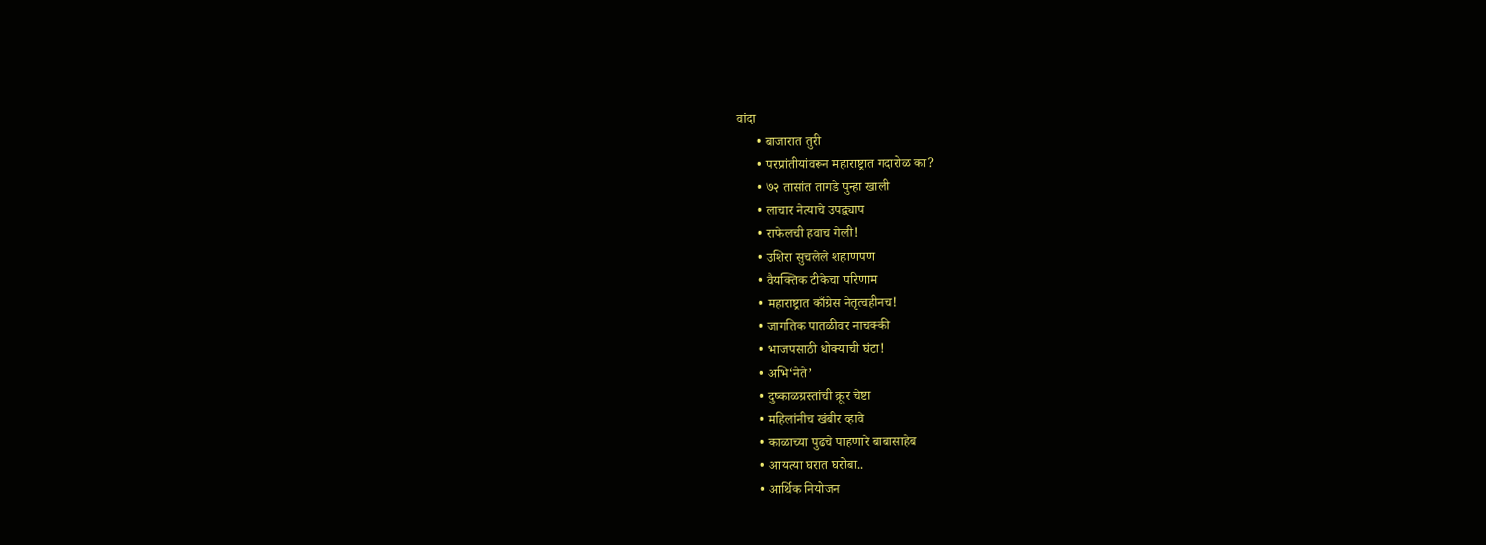वांदा
      • बाजारात तुरी
      • परप्रांतीयांवरून महाराष्ट्रात गदारोळ का?
      • ७२ तासांत तागडे पुन्हा खाली
      • लाचार नेत्याचे उपद्व्याप
      • राफेलची हवाच गेली!
      • उशिरा सुचलेले शहाणपण
      • वैयक्तिक टीकेचा परिणाम
      • महाराष्ट्रात काँग्रेस नेतृत्वहीनच!
      • जागतिक पातळीवर नाचक्की
      • भाजपसाठी धोक्याची घंटा!
      • अभि‘नेते’
      • दुष्काळग्रस्तांची क्रूर चेष्टा
      • महिलांनीच खंबीर व्हावे
      • काळाच्या पुढचे पाहणारे बाबासाहेब
      • आयत्या घरात घरोबा..
      • आर्थिक नियोजन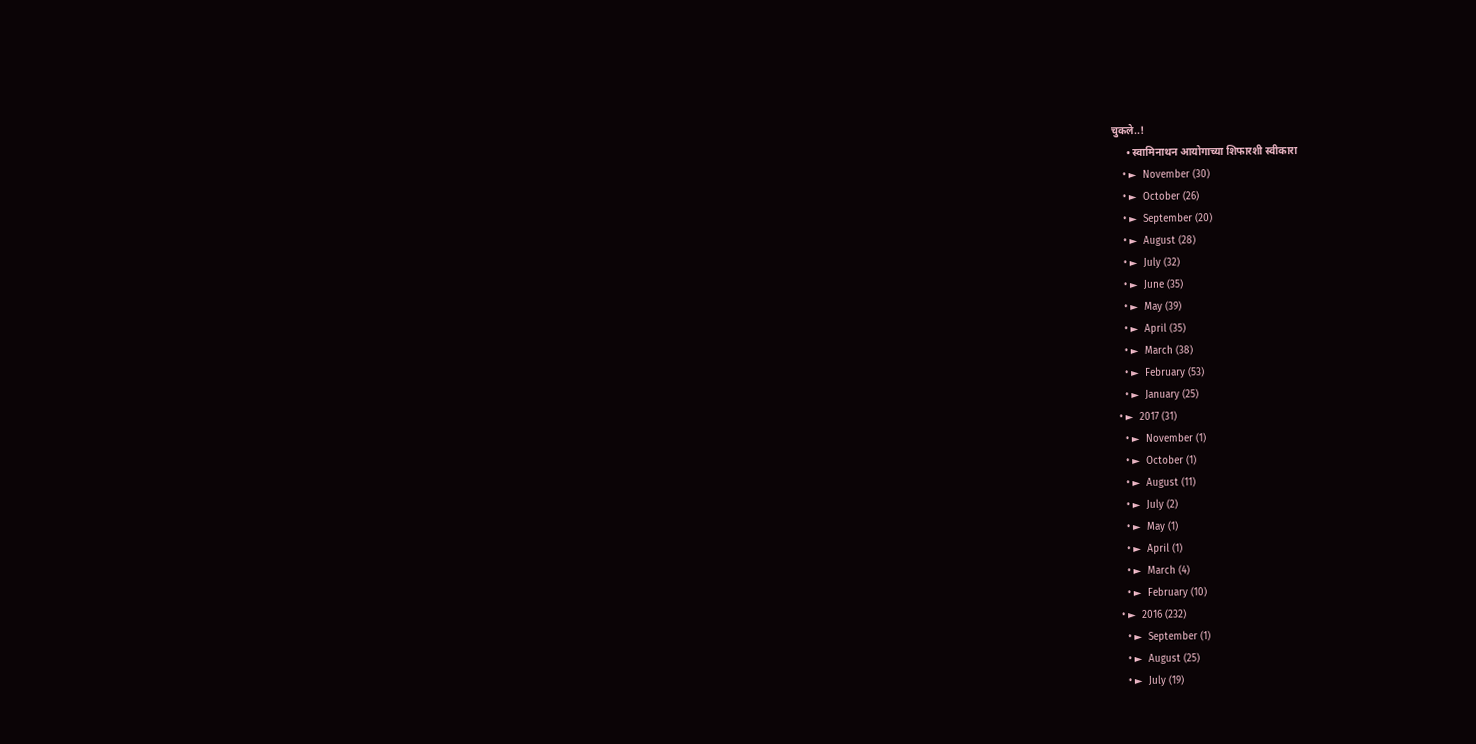चुकले..!
      • स्वामिनाथन आयोगाच्या शिफारशी स्वीकारा
    • ►  November (30)
    • ►  October (26)
    • ►  September (20)
    • ►  August (28)
    • ►  July (32)
    • ►  June (35)
    • ►  May (39)
    • ►  April (35)
    • ►  March (38)
    • ►  February (53)
    • ►  January (25)
  • ►  2017 (31)
    • ►  November (1)
    • ►  October (1)
    • ►  August (11)
    • ►  July (2)
    • ►  May (1)
    • ►  April (1)
    • ►  March (4)
    • ►  February (10)
  • ►  2016 (232)
    • ►  September (1)
    • ►  August (25)
    • ►  July (19)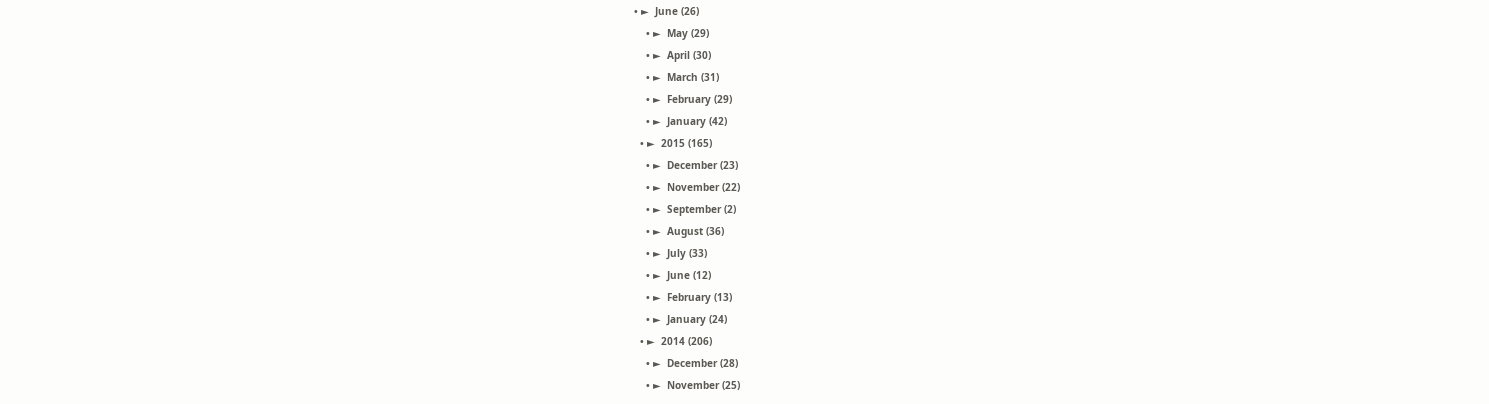• ►  June (26)
    • ►  May (29)
    • ►  April (30)
    • ►  March (31)
    • ►  February (29)
    • ►  January (42)
  • ►  2015 (165)
    • ►  December (23)
    • ►  November (22)
    • ►  September (2)
    • ►  August (36)
    • ►  July (33)
    • ►  June (12)
    • ►  February (13)
    • ►  January (24)
  • ►  2014 (206)
    • ►  December (28)
    • ►  November (25)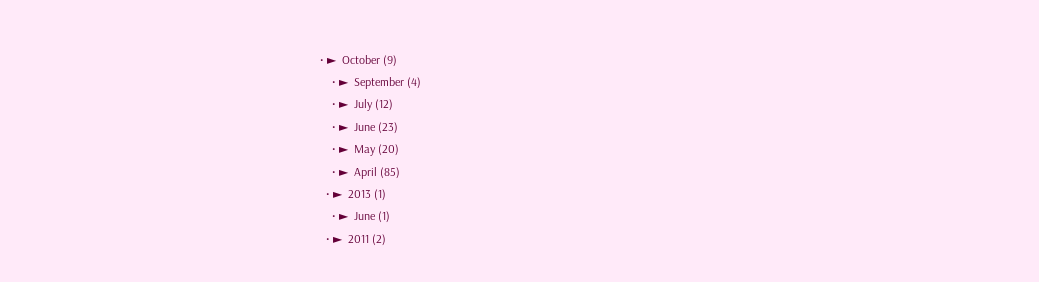• ►  October (9)
    • ►  September (4)
    • ►  July (12)
    • ►  June (23)
    • ►  May (20)
    • ►  April (85)
  • ►  2013 (1)
    • ►  June (1)
  • ►  2011 (2)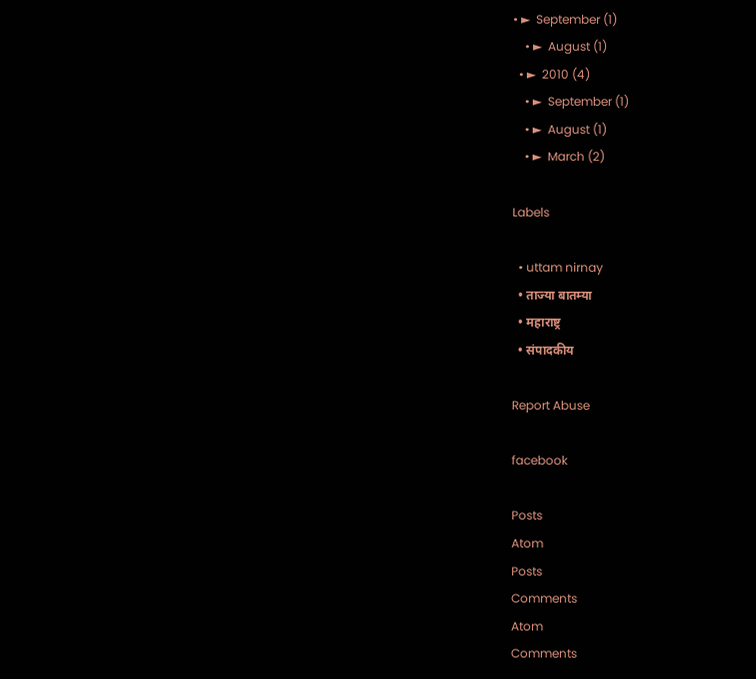• ►  September (1)
    • ►  August (1)
  • ►  2010 (4)
    • ►  September (1)
    • ►  August (1)
    • ►  March (2)

Labels

  • uttam nirnay
  • ताज्या बातम्या
  • महाराष्ट्र
  • संपादकीय

Report Abuse

facebook

Posts
Atom
Posts
Comments
Atom
Comments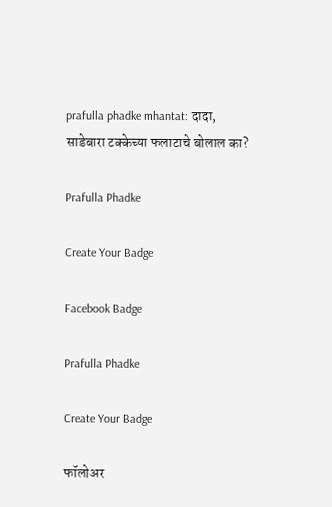prafulla phadke mhantat: दादा, साडेबारा टक्केच्या फलाटाचे बोलाल का?

Prafulla Phadke

Create Your Badge

Facebook Badge

Prafulla Phadke

Create Your Badge

फॉलोअर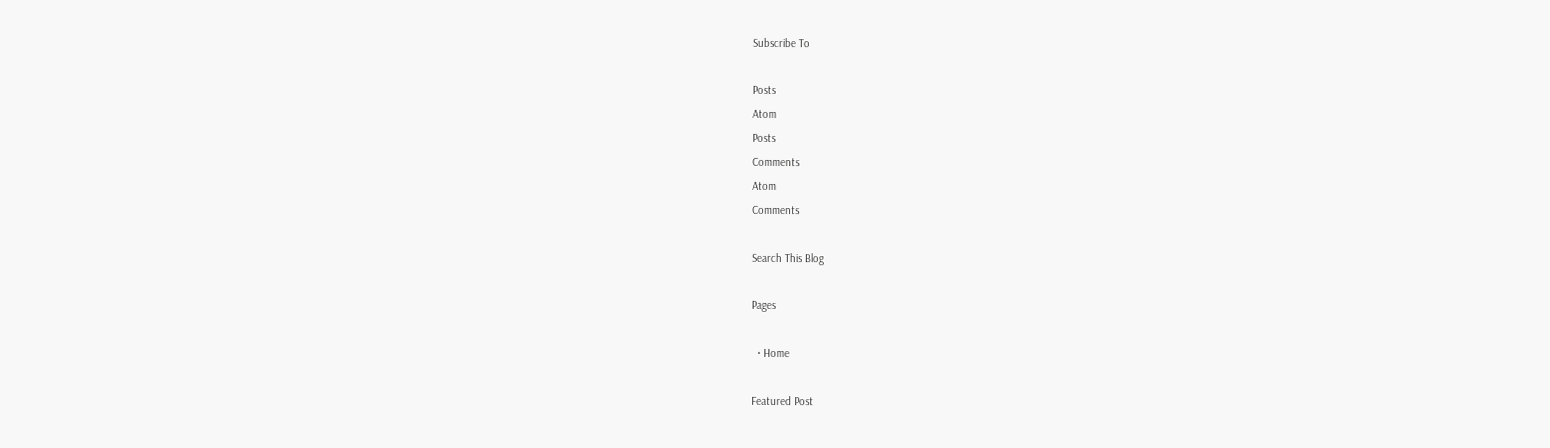Subscribe To

Posts
Atom
Posts
Comments
Atom
Comments

Search This Blog

Pages

  • Home

Featured Post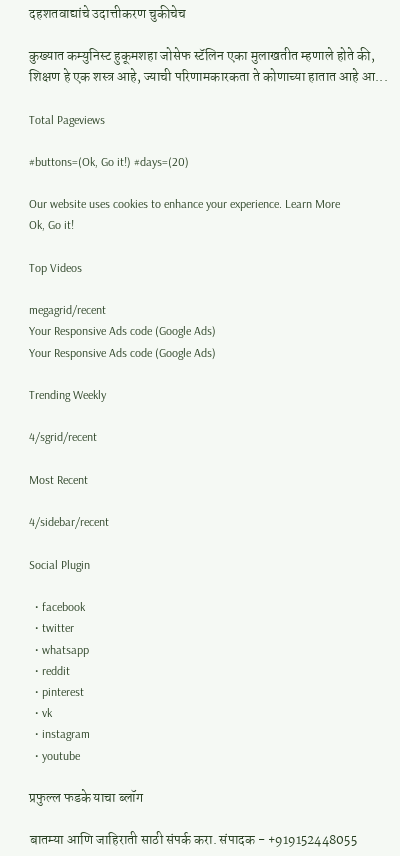दहशतवाद्यांचे उदात्तीकरण चुकीचेच

कुख्यात कम्युनिस्ट हुकूमशहा जोसेफ स्टॅलिन एका मुलाखतीत म्हणाले होते की, शिक्षण हे एक शस्त्र आहे, ज्याची परिणामकारकता ते कोणाच्या हातात आहे आ...

Total Pageviews

#buttons=(Ok, Go it!) #days=(20)

Our website uses cookies to enhance your experience. Learn More
Ok, Go it!

Top Videos

megagrid/recent
Your Responsive Ads code (Google Ads)
Your Responsive Ads code (Google Ads)

Trending Weekly

4/sgrid/recent

Most Recent

4/sidebar/recent

Social Plugin

  • facebook
  • twitter
  • whatsapp
  • reddit
  • pinterest
  • vk
  • instagram
  • youtube

प्रफुल्ल फडके याचा ब्लॉग

बातम्या आणि जाहिराती साठी संपर्क करा. संपादक - +919152448055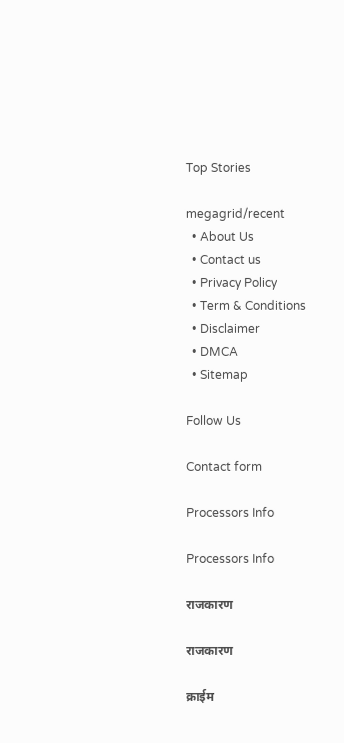Top Stories

megagrid/recent
  • About Us
  • Contact us
  • Privacy Policy
  • Term & Conditions
  • Disclaimer
  • DMCA
  • Sitemap

Follow Us

Contact form

Processors Info

Processors Info

राजकारण

राजकारण

क्राईम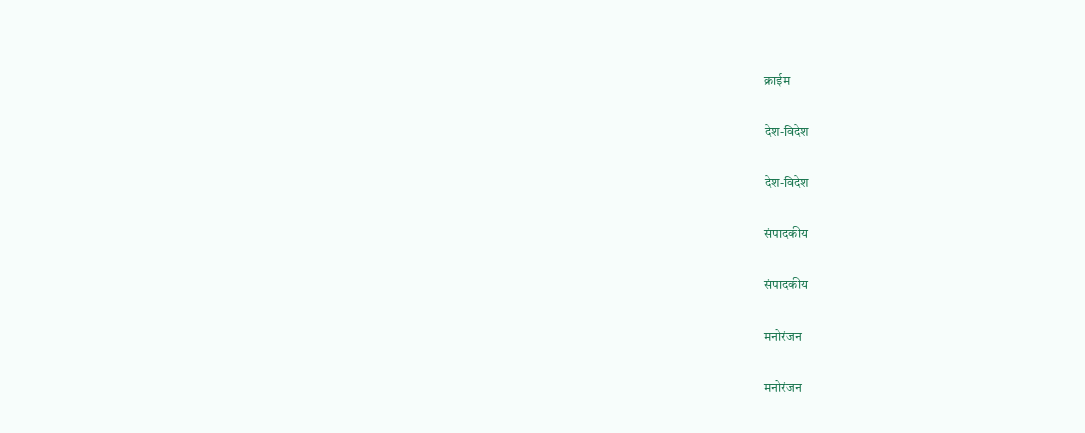क्राईम

देश-विदेश

देश-विदेश

संपादकीय

संपादकीय

मनोरंजन

मनोरंजन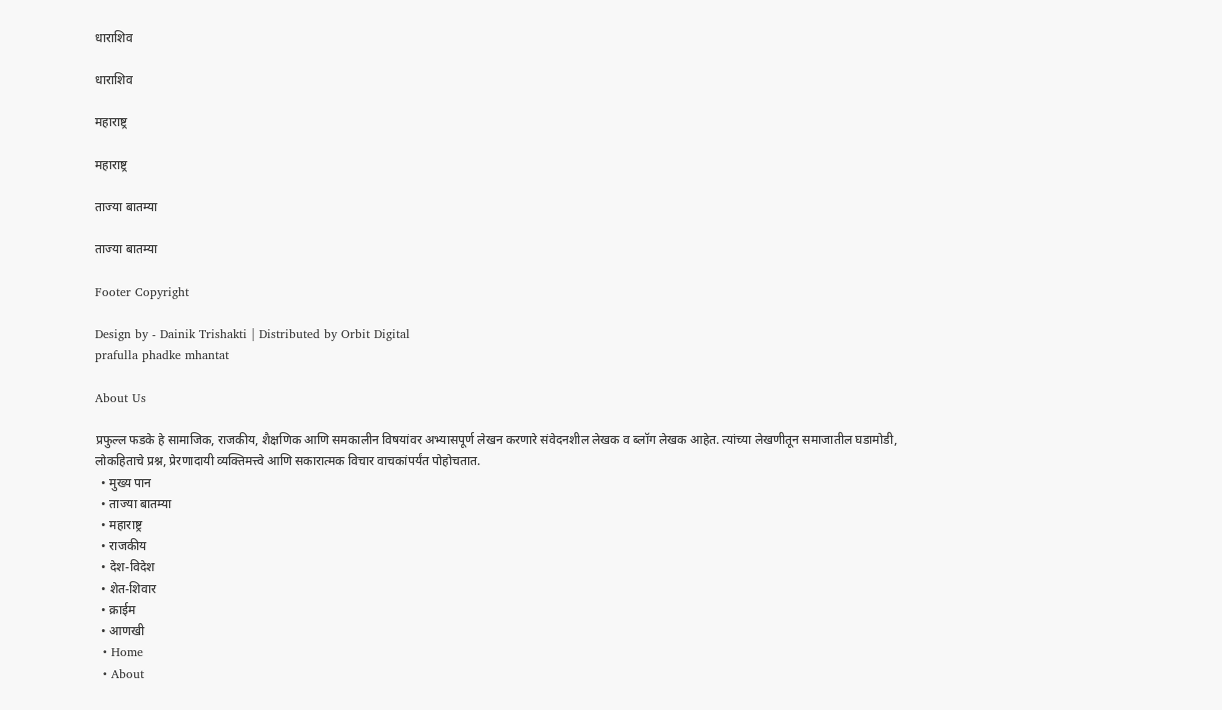धाराशिव

धाराशिव

महाराष्ट्र

महाराष्ट्र

ताज्या बातम्या

ताज्या बातम्या

Footer Copyright

Design by - Dainik Trishakti | Distributed by Orbit Digital
prafulla phadke mhantat

About Us

प्रफुल्ल फडके हे सामाजिक, राजकीय, शैक्षणिक आणि समकालीन विषयांवर अभ्यासपूर्ण लेखन करणारे संवेदनशील लेखक व ब्लॉग लेखक आहेत. त्यांच्या लेखणीतून समाजातील घडामोडी, लोकहिताचे प्रश्न, प्रेरणादायी व्यक्तिमत्त्वे आणि सकारात्मक विचार वाचकांपर्यंत पोहोचतात.
  • मुख्य पान
  • ताज्या बातम्या
  • महाराष्ट्र
  • राजकीय
  • देश-विदेश
  • शेत-शिवार
  • क्राईम
  • आणखी
  • Home
  • About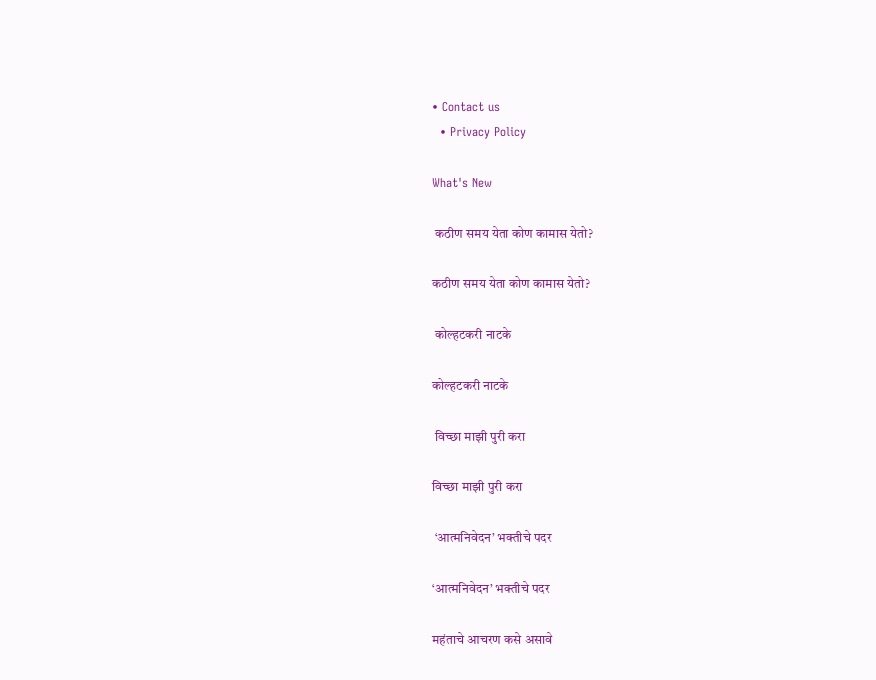• Contact us
  • Privacy Policy

What's New

 कठीण समय येता कोण कामास येतो?

कठीण समय येता कोण कामास येतो?

 कोल्हटकरी नाटके

कोल्हटकरी नाटके

 विच्छा माझी पुरी करा

विच्छा माझी पुरी करा

 ‘आत्मनिवेदन’ भक्तीचे पदर

‘आत्मनिवेदन’ भक्तीचे पदर

महंताचे आचरण कसे असावे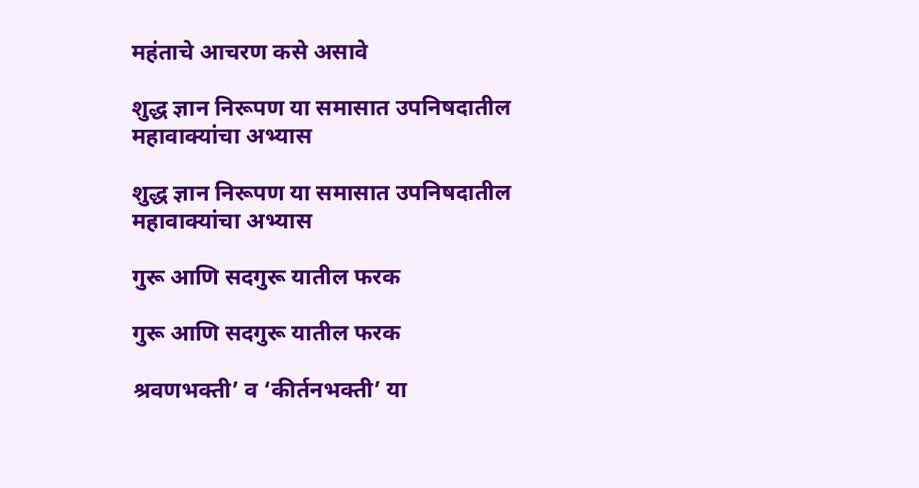महंताचे आचरण कसे असावे

शुद्ध ज्ञान निरूपण या समासात उपनिषदातील महावाक्यांचा अभ्यास

शुद्ध ज्ञान निरूपण या समासात उपनिषदातील महावाक्यांचा अभ्यास

गुरू आणि सदगुरू यातील फरक

गुरू आणि सदगुरू यातील फरक

श्रवणभक्ती’ व ‘कीर्तनभक्ती’ या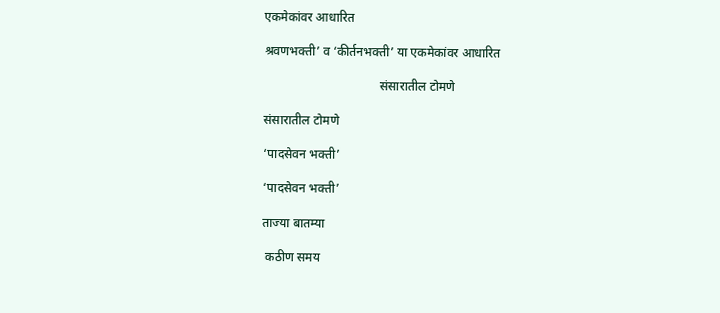एकमेकांवर आधारित

श्रवणभक्ती’ व ‘कीर्तनभक्ती’ या एकमेकांवर आधारित

                                     संसारातील टोमणे

संसारातील टोमणे

‘पादसेवन भक्ती’

‘पादसेवन भक्ती’

ताज्या बातम्या

 कठीण समय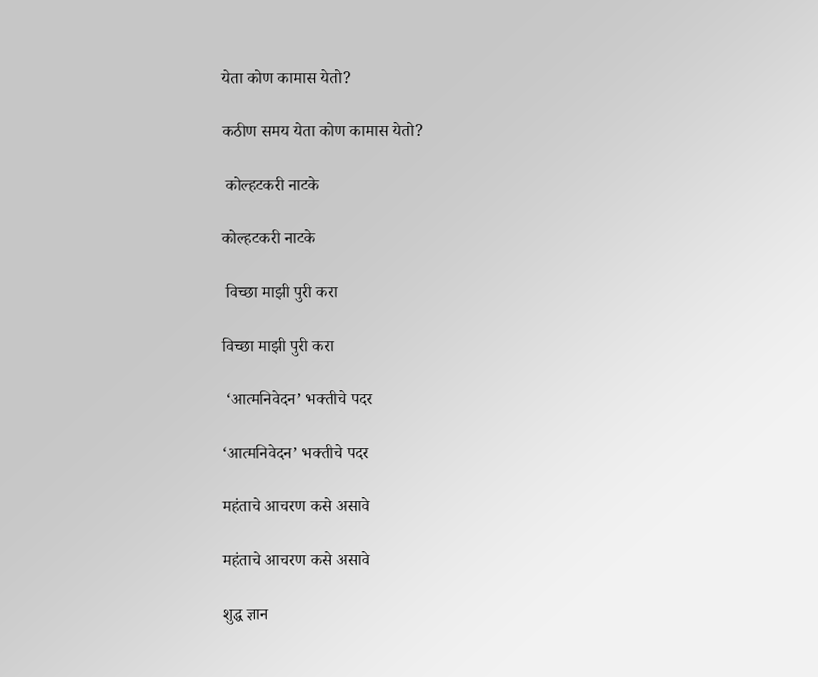येता कोण कामास येतो?

कठीण समय येता कोण कामास येतो?

 कोल्हटकरी नाटके

कोल्हटकरी नाटके

 विच्छा माझी पुरी करा

विच्छा माझी पुरी करा

 ‘आत्मनिवेदन’ भक्तीचे पदर

‘आत्मनिवेदन’ भक्तीचे पदर

महंताचे आचरण कसे असावे

महंताचे आचरण कसे असावे

शुद्ध ज्ञान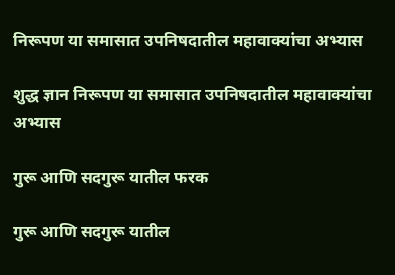निरूपण या समासात उपनिषदातील महावाक्यांचा अभ्यास

शुद्ध ज्ञान निरूपण या समासात उपनिषदातील महावाक्यांचा अभ्यास

गुरू आणि सदगुरू यातील फरक

गुरू आणि सदगुरू यातील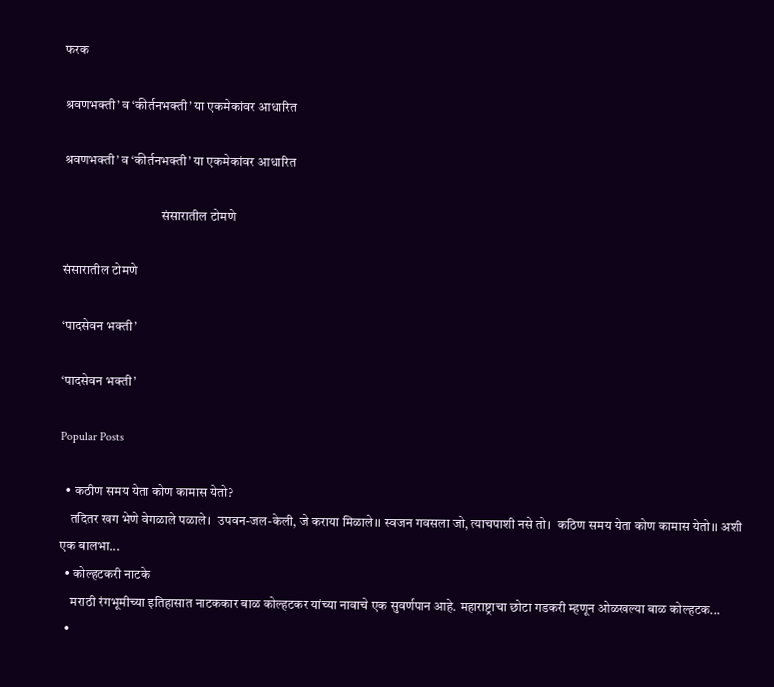फरक

श्रवणभक्ती’ व ‘कीर्तनभक्ती’ या एकमेकांवर आधारित

श्रवणभक्ती’ व ‘कीर्तनभक्ती’ या एकमेकांवर आधारित

                                     संसारातील टोमणे

संसारातील टोमणे

‘पादसेवन भक्ती’

‘पादसेवन भक्ती’

Popular Posts

  • कठीण समय येता कोण कामास येतो?
    तदितर खग भेणे वेगळाले पळाले।  उपवन-जल-केली, जे कराया मिळाले।। स्वजन गवसला जो, त्याचपाशी नसे तो।  कठिण समय येता कोण कामास येतो।। अशी एक बालभा...
  • कोल्हटकरी नाटके
    मराठी रंगभूमीच्या इतिहासात नाटककार बाळ कोल्हटकर यांच्या नावाचे एक सुवर्णपान आहे. महाराष्ट्राचा छोटा गडकरी म्हणून ओळखल्या बाळ कोल्हटक...
  •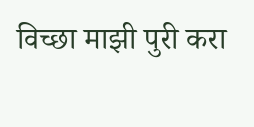विच्छा माझी पुरी करा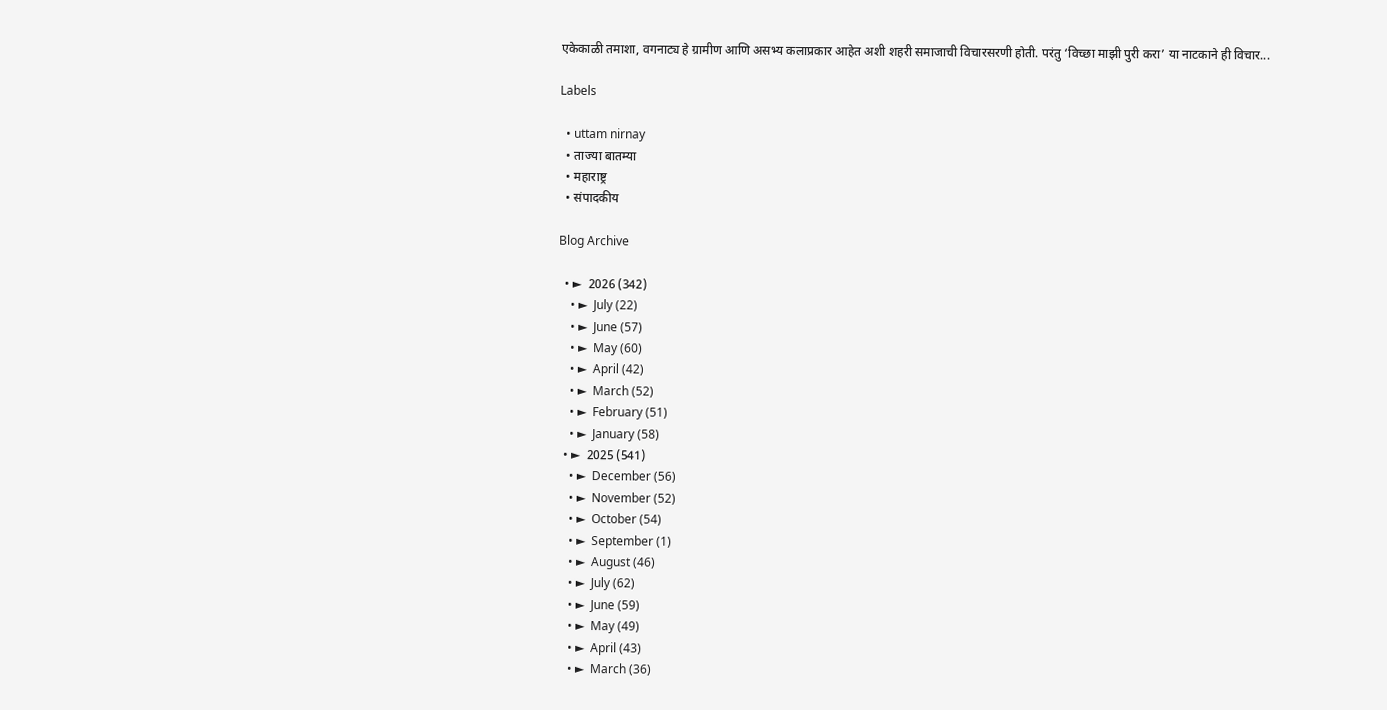एकेकाळी तमाशा, वगनाट्य हे ग्रामीण आणि असभ्य कलाप्रकार आहेत अशी शहरी समाजाची विचारसरणी होती. परंतु ‘विच्छा माझी पुरी करा’ या नाटकाने ही विचार...

Labels

  • uttam nirnay
  • ताज्या बातम्या
  • महाराष्ट्र
  • संपादकीय

Blog Archive

  • ►  2026 (342)
    • ►  July (22)
    • ►  June (57)
    • ►  May (60)
    • ►  April (42)
    • ►  March (52)
    • ►  February (51)
    • ►  January (58)
  • ►  2025 (541)
    • ►  December (56)
    • ►  November (52)
    • ►  October (54)
    • ►  September (1)
    • ►  August (46)
    • ►  July (62)
    • ►  June (59)
    • ►  May (49)
    • ►  April (43)
    • ►  March (36)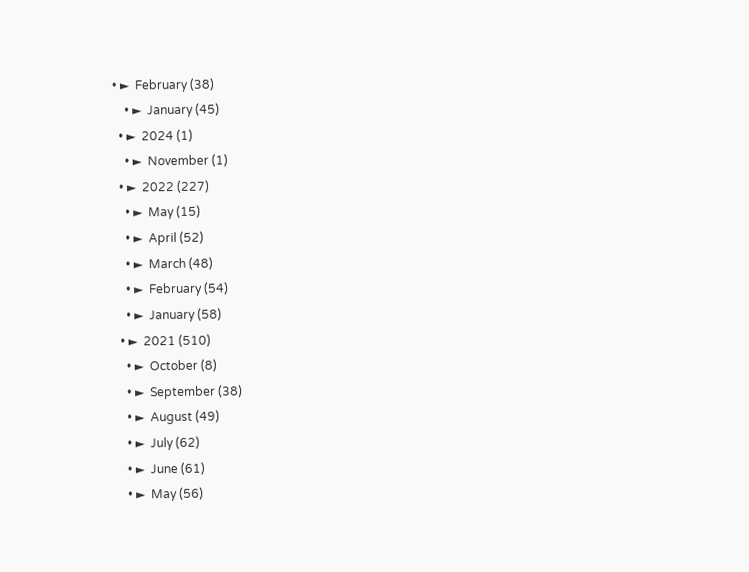• ►  February (38)
    • ►  January (45)
  • ►  2024 (1)
    • ►  November (1)
  • ►  2022 (227)
    • ►  May (15)
    • ►  April (52)
    • ►  March (48)
    • ►  February (54)
    • ►  January (58)
  • ►  2021 (510)
    • ►  October (8)
    • ►  September (38)
    • ►  August (49)
    • ►  July (62)
    • ►  June (61)
    • ►  May (56)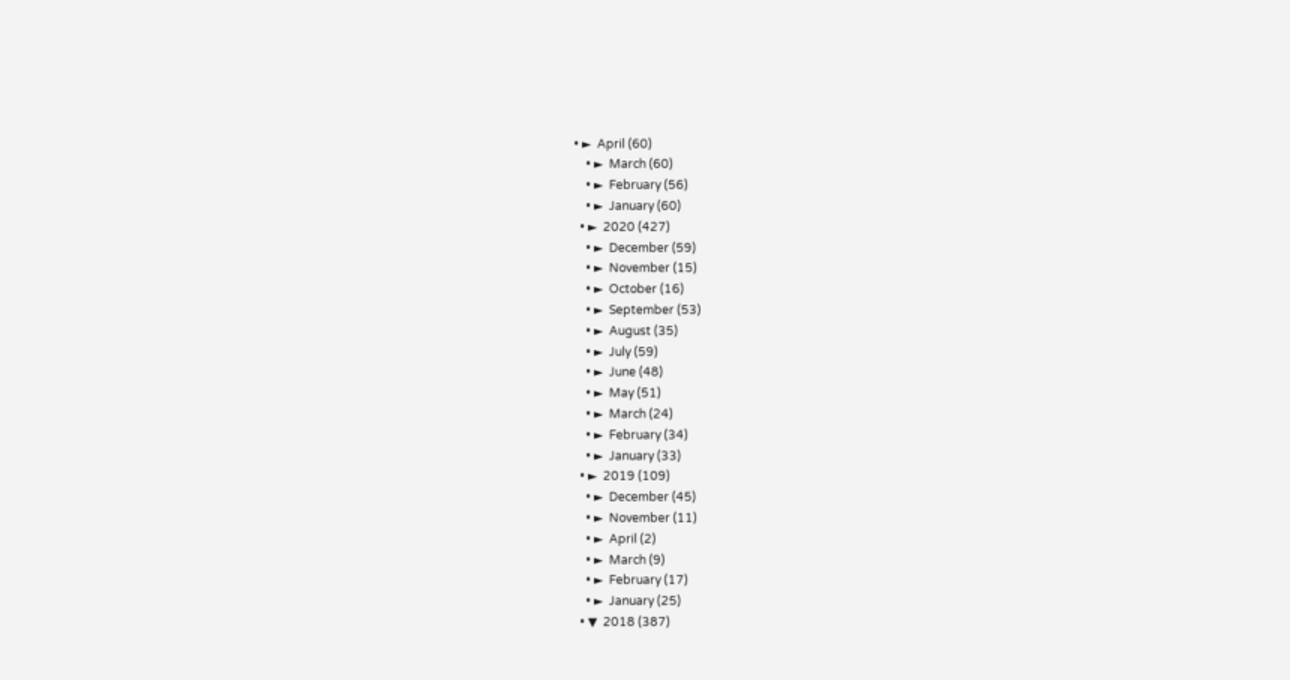• ►  April (60)
    • ►  March (60)
    • ►  February (56)
    • ►  January (60)
  • ►  2020 (427)
    • ►  December (59)
    • ►  November (15)
    • ►  October (16)
    • ►  September (53)
    • ►  August (35)
    • ►  July (59)
    • ►  June (48)
    • ►  May (51)
    • ►  March (24)
    • ►  February (34)
    • ►  January (33)
  • ►  2019 (109)
    • ►  December (45)
    • ►  November (11)
    • ►  April (2)
    • ►  March (9)
    • ►  February (17)
    • ►  January (25)
  • ▼  2018 (387)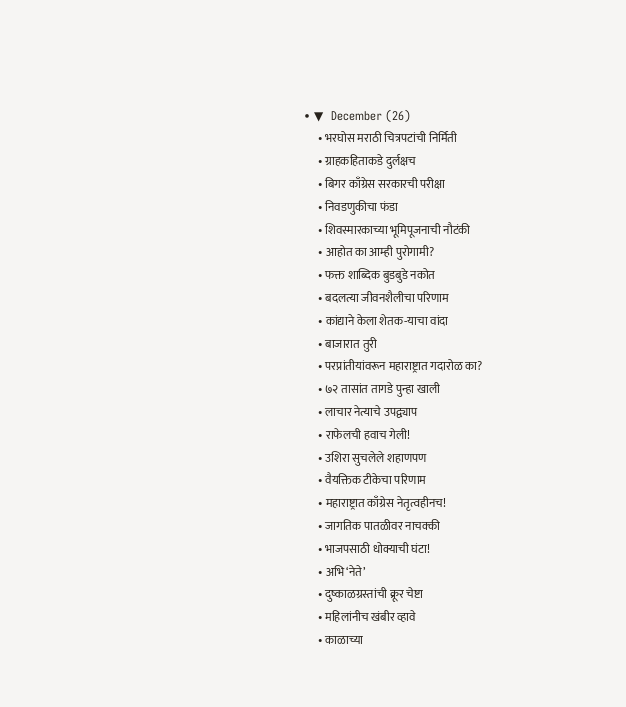• ▼  December (26)
      • भरघोस मराठी चित्रपटांची निर्मिती
      • ग्राहकहिताकडे दुर्लक्षच
      • बिगर काँग्रेस सरकारची परीक्षा
      • निवडणुकीचा फंडा
      • शिवस्मारकाच्या भूमिपूजनाची नौटंकी
      • आहोत का आम्ही पुरोगामी?
      • फक्त शाब्दिक बुडबुडे नकोत
      • बदलत्या जीवनशैलीचा परिणाम
      • कांद्याने केला शेतक-याचा वांदा
      • बाजारात तुरी
      • परप्रांतीयांवरून महाराष्ट्रात गदारोळ का?
      • ७२ तासांत तागडे पुन्हा खाली
      • लाचार नेत्याचे उपद्व्याप
      • राफेलची हवाच गेली!
      • उशिरा सुचलेले शहाणपण
      • वैयक्तिक टीकेचा परिणाम
      • महाराष्ट्रात काँग्रेस नेतृत्वहीनच!
      • जागतिक पातळीवर नाचक्की
      • भाजपसाठी धोक्याची घंटा!
      • अभि‘नेते’
      • दुष्काळग्रस्तांची क्रूर चेष्टा
      • महिलांनीच खंबीर व्हावे
      • काळाच्या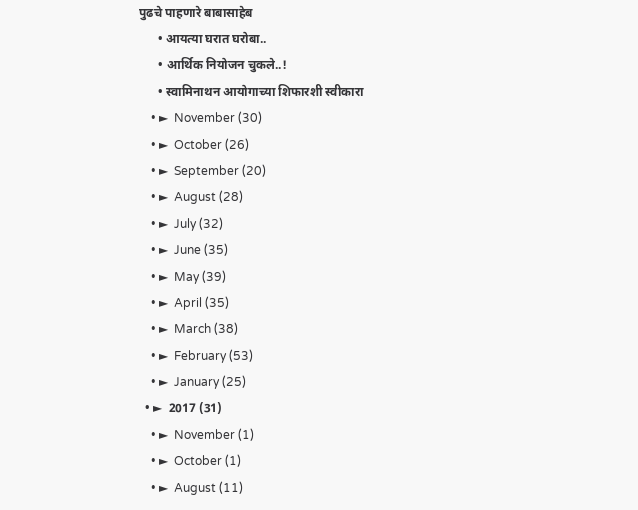पुढचे पाहणारे बाबासाहेब
      • आयत्या घरात घरोबा..
      • आर्थिक नियोजन चुकले..!
      • स्वामिनाथन आयोगाच्या शिफारशी स्वीकारा
    • ►  November (30)
    • ►  October (26)
    • ►  September (20)
    • ►  August (28)
    • ►  July (32)
    • ►  June (35)
    • ►  May (39)
    • ►  April (35)
    • ►  March (38)
    • ►  February (53)
    • ►  January (25)
  • ►  2017 (31)
    • ►  November (1)
    • ►  October (1)
    • ►  August (11)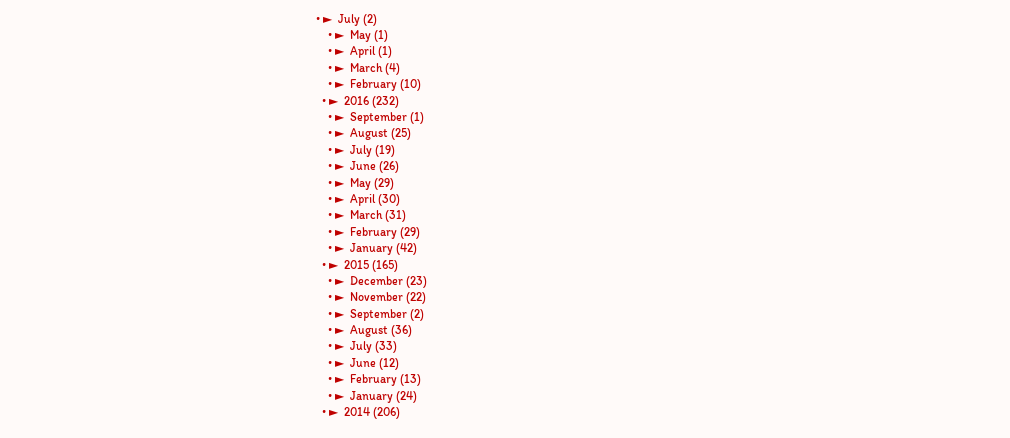• ►  July (2)
    • ►  May (1)
    • ►  April (1)
    • ►  March (4)
    • ►  February (10)
  • ►  2016 (232)
    • ►  September (1)
    • ►  August (25)
    • ►  July (19)
    • ►  June (26)
    • ►  May (29)
    • ►  April (30)
    • ►  March (31)
    • ►  February (29)
    • ►  January (42)
  • ►  2015 (165)
    • ►  December (23)
    • ►  November (22)
    • ►  September (2)
    • ►  August (36)
    • ►  July (33)
    • ►  June (12)
    • ►  February (13)
    • ►  January (24)
  • ►  2014 (206)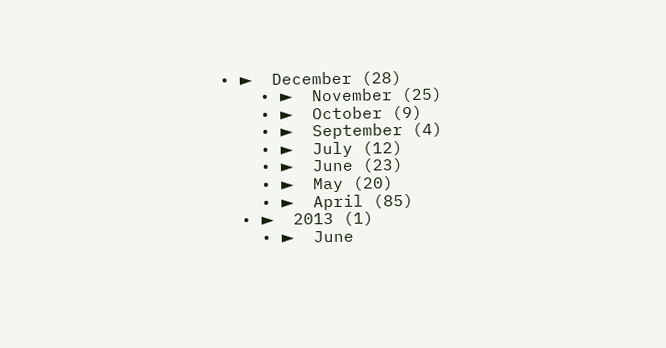• ►  December (28)
    • ►  November (25)
    • ►  October (9)
    • ►  September (4)
    • ►  July (12)
    • ►  June (23)
    • ►  May (20)
    • ►  April (85)
  • ►  2013 (1)
    • ►  June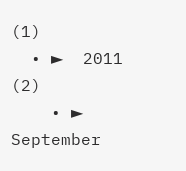(1)
  • ►  2011 (2)
    • ►  September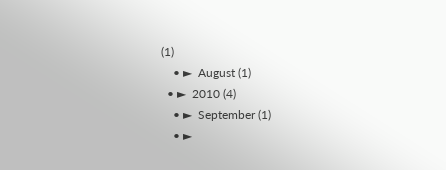(1)
    • ►  August (1)
  • ►  2010 (4)
    • ►  September (1)
    • ►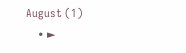August (1)
    • ►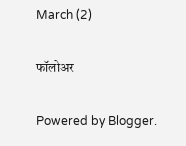March (2)

फॉलोअर

Powered by Blogger.